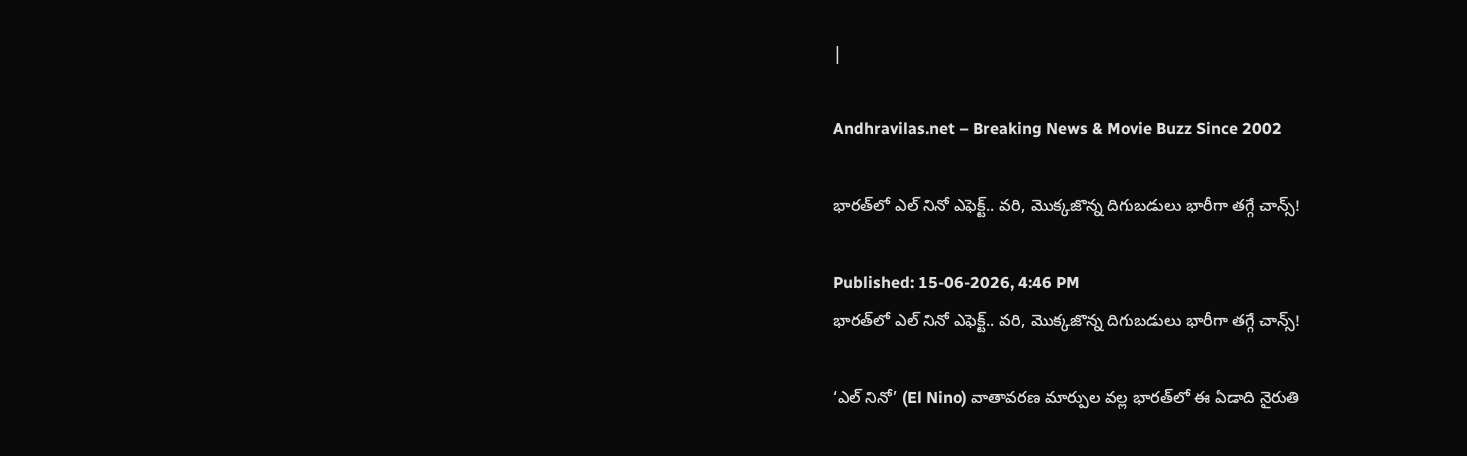|

Andhravilas.net – Breaking News & Movie Buzz Since 2002

భారత్‌లో ఎల్ నినో ఎఫెక్ట్.. వరి, మొక్కజొన్న దిగుబడులు భారీగా తగ్గే చాన్స్!

Published: 15-06-2026, 4:46 PM
భారత్‌లో ఎల్ నినో ఎఫెక్ట్.. వరి, మొక్కజొన్న దిగుబడులు భారీగా తగ్గే చాన్స్!

‘ఎల్ నినో’ (El Nino) వాతావరణ మార్పుల వల్ల భారత్‌లో ఈ ఏడాది నైరుతి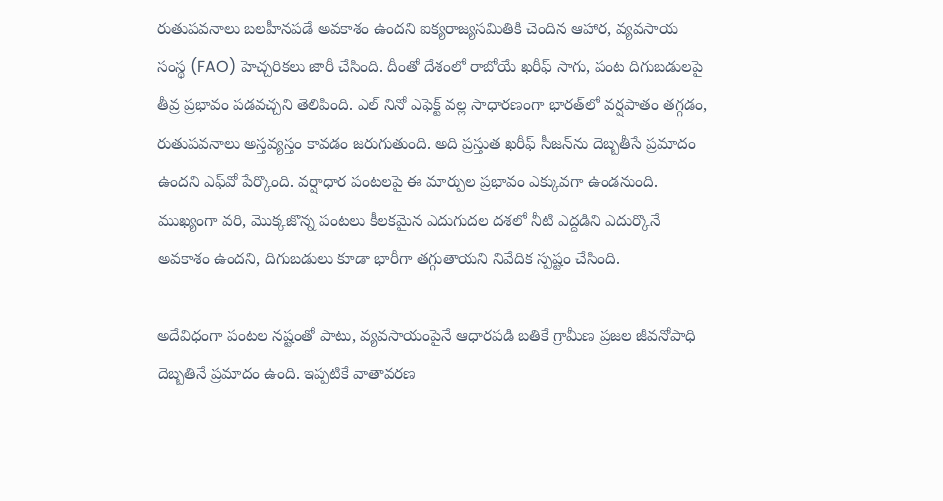రుతుపవనాలు బలహీనపడే అవకాశం ఉందని ఐక్యరాజ్యసమితికి చెందిన ఆహార, వ్యవసాయ సంస్థ (FAO) హెచ్చరికలు జారీ చేసింది. దీంతో దేశంలో రాబోయే ఖరీఫ్ సాగు, పంట దిగుబడులపై తీవ్ర ప్రభావం పడవచ్చని తెలిపింది. ఎల్ నినో ఎఫెక్ట్ వల్ల సాధారణంగా భారత్‌లో వర్షపాతం తగ్గడం, రుతుపవనాలు అస్తవ్యస్తం కావడం జరుగుతుంది. అది ప్రస్తుత ఖరీఫ్ సీజన్‌ను దెబ్బతీసే ప్రమాదం ఉందని ఎఫ్‌వో పేర్కొంది. వర్షాధార పంటలపై ఈ మార్పుల ప్రభావం ఎక్కువగా ఉండనుంది. ముఖ్యంగా వరి, మొక్కజొన్న పంటలు కీలకమైన ఎదుగుదల దశలో నీటి ఎద్దడిని ఎదుర్కొనే అవకాశం ఉందని, దిగుబడులు కూడా భారీగా తగ్గుతాయని నివేదిక స్పష్టం చేసింది.

అదేవిధంగా పంటల నష్టంతో పాటు, వ్యవసాయంపైనే ఆధారపడి బతికే గ్రామీణ ప్రజల జీవనోపాధి దెబ్బతినే ప్రమాదం ఉంది. ఇప్పటికే వాతావరణ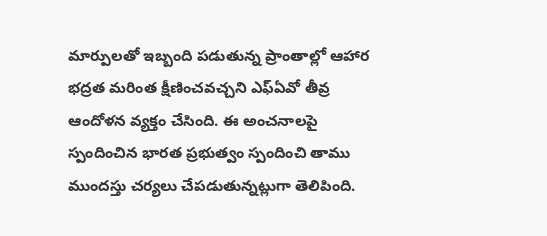మార్పులతో ఇబ్బంది పడుతున్న ప్రాంతాల్లో ఆహార భద్రత మరింత క్షీణించవచ్చని ఎఫ్‌ఏవో తీవ్ర ఆందోళన వ్యక్తం చేసింది. ఈ అంచనాలపై స్పందించిన భారత ప్రభుత్వం స్పందించి తాము ముందస్తు చర్యలు చేపడుతున్నట్లుగా తెలిపింది.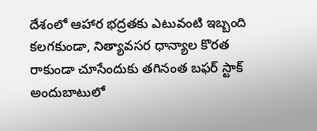దేశంలో ఆహార భద్రతకు ఎటువంటి ఇబ్బంది కలగకుండా, నిత్యావసర ధాన్యాల కొరత రాకుండా చూసేందుకు తగినంత బఫర్ స్టాక్ అందుబాటులో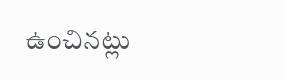ఉంచినట్లు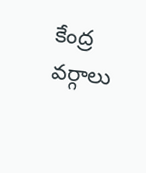కేంద్ర వర్గాలు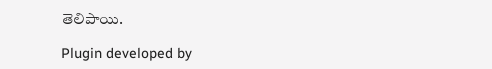తెలిపాయి.

Plugin developed by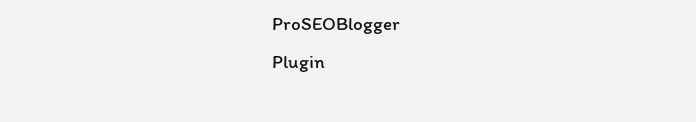ProSEOBlogger
Plugin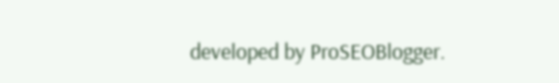developed by ProSEOBlogger.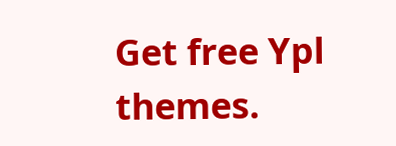Get free Ypl themes.